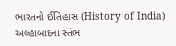ભારતનો ઈતિહાસ (History of India) અલ્હાબાદના સ્તંભ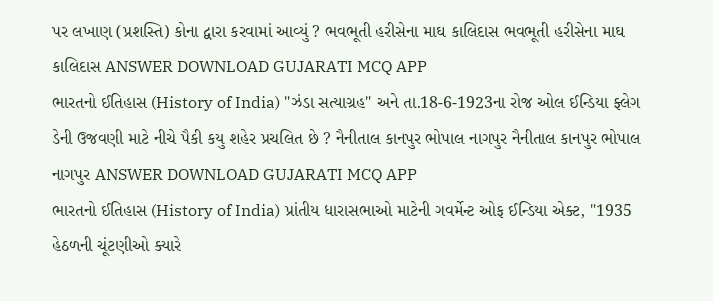પર લખાણ (પ્રશસ્તિ) કોના દ્વારા કરવામાં આવ્યું ? ભવભૂતી હરીસેના માઘ કાલિદાસ ભવભૂતી હરીસેના માઘ કાલિદાસ ANSWER DOWNLOAD GUJARATI MCQ APP
ભારતનો ઈતિહાસ (History of India) "ઝંડા સત્યાગ્રહ" અને તા.18-6-1923ના રોજ ઓલ ઈન્ડિયા ફ્લેગ ડેની ઉજવણી માટે નીચે પૈકી કયુ શહેર પ્રચલિત છે ? નૈનીતાલ કાનપુર ભોપાલ નાગપુર નૈનીતાલ કાનપુર ભોપાલ નાગપુર ANSWER DOWNLOAD GUJARATI MCQ APP
ભારતનો ઈતિહાસ (History of India) પ્રાંતીય ધારાસભાઓ માટેની ગવર્મેન્ટ ઓફ ઈન્ડિયા એક્ટ, "1935 હેઠળની ચૂંટણીઓ ક્યારે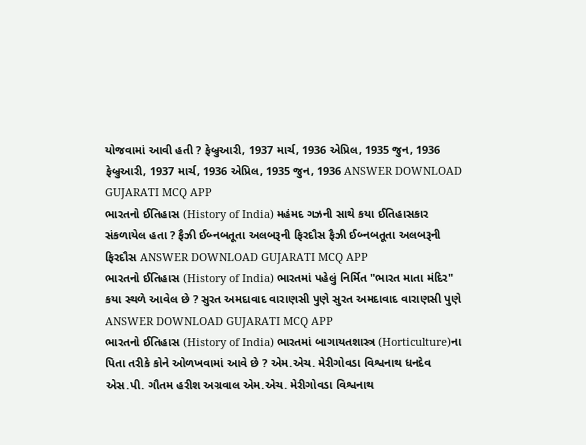યોજવામાં આવી હતી ? ફેબ્રુઆરી, 1937 માર્ચ, 1936 એપ્રિલ, 1935 જુન, 1936 ફેબ્રુઆરી, 1937 માર્ચ, 1936 એપ્રિલ, 1935 જુન, 1936 ANSWER DOWNLOAD GUJARATI MCQ APP
ભારતનો ઈતિહાસ (History of India) મહંમદ ગઝની સાથે કયા ઈતિહાસકાર સંકળાયેલ હતા ? ફૈઝી ઈબ્નબતૂતા અલબરૂની ફિરદૌસ ફૈઝી ઈબ્નબતૂતા અલબરૂની ફિરદૌસ ANSWER DOWNLOAD GUJARATI MCQ APP
ભારતનો ઈતિહાસ (History of India) ભારતમાં પહેલું નિર્મિત "ભારત માતા મંદિર" કયા સ્થળે આવેલ છે ? સુરત અમદાવાદ વારાણસી પુણે સુરત અમદાવાદ વારાણસી પુણે ANSWER DOWNLOAD GUJARATI MCQ APP
ભારતનો ઈતિહાસ (History of India) ભારતમાં બાગાયતશાસ્ત્ર (Horticulture)ના પિતા તરીકે કોને ઓળખવામાં આવે છે ? એમ.એચ. મેરીગોવડા વિશ્વનાથ ધનદેવ એસ.પી. ગૌતમ હરીશ અગ્રવાલ એમ.એચ. મેરીગોવડા વિશ્વનાથ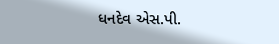ધનદેવ એસ.પી.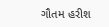ગૌતમ હરીશ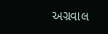અગ્રવાલ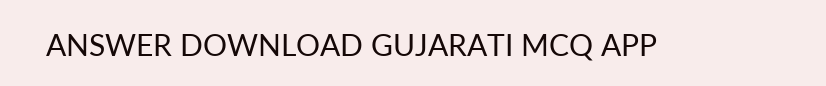ANSWER DOWNLOAD GUJARATI MCQ APP